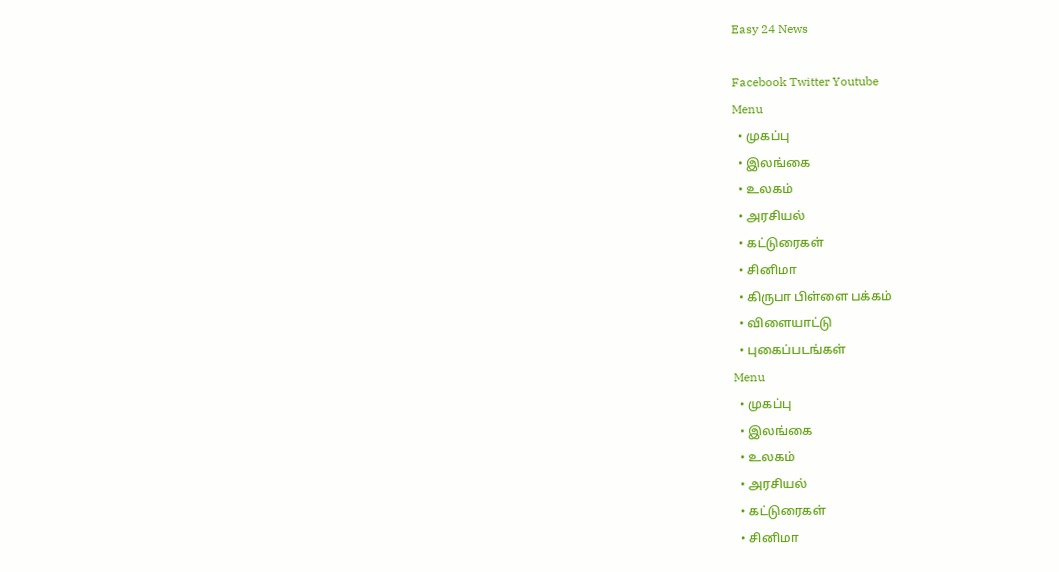Easy 24 News

Facebook Twitter Youtube
Menu
  • முகப்பு
  • இலங்கை
  • உலகம்
  • அரசியல்
  • கட்டுரைகள்
  • சினிமா
  • கிருபா பிள்ளை பக்கம்
  • விளையாட்டு
  • புகைப்படங்கள்
Menu
  • முகப்பு
  • இலங்கை
  • உலகம்
  • அரசியல்
  • கட்டுரைகள்
  • சினிமா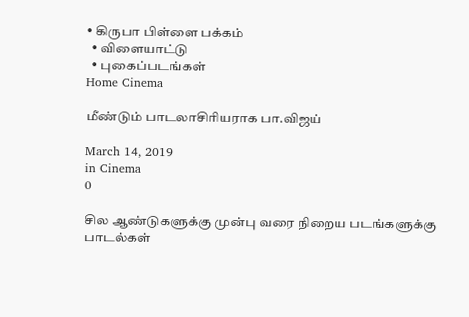• கிருபா பிள்ளை பக்கம்
  • விளையாட்டு
  • புகைப்படங்கள்
Home Cinema

மீண்டும் பாடலாசிரியராக பா.விஜய்

March 14, 2019
in Cinema
0

சில ஆண்டுகளுக்கு முன்பு வரை நிறைய படங்களுக்கு பாடல்கள்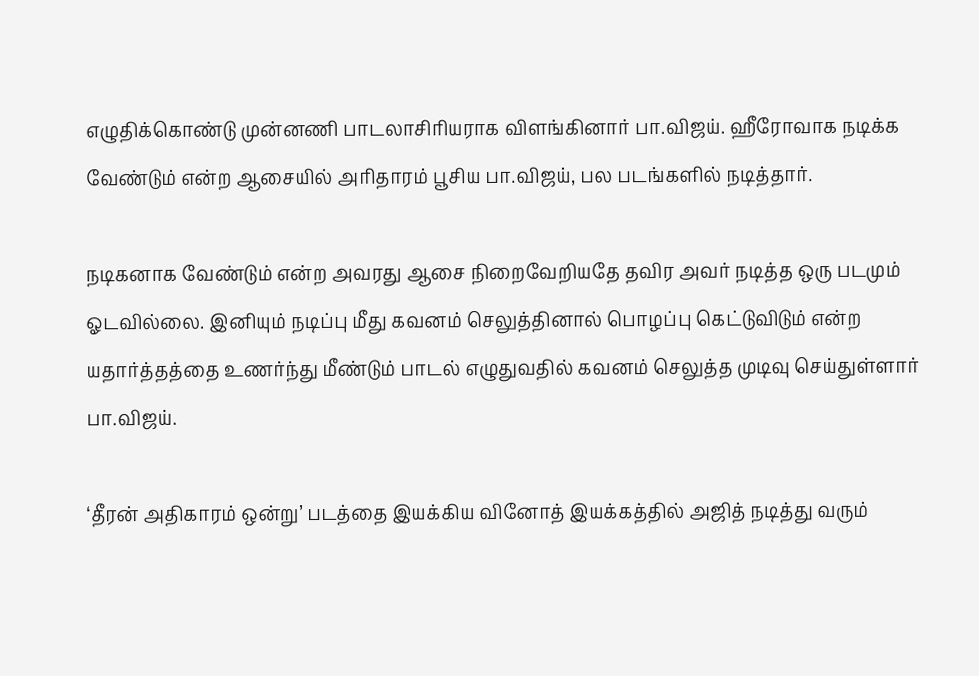எழுதிக்கொண்டு முன்னணி பாடலாசிரியராக விளங்கினார் பா.விஜய். ஹீரோவாக நடிக்க வேண்டும் என்ற ஆசையில் அரிதாரம் பூசிய பா.விஜய், பல படங்களில் நடித்தார்.

நடிகனாக வேண்டும் என்ற அவரது ஆசை நிறைவேறியதே தவிர அவர் நடித்த ஒரு படமும் ஓடவில்லை. இனியும் நடிப்பு மீது கவனம் செலுத்தினால் பொழப்பு கெட்டுவிடும் என்ற யதார்த்தத்தை உணர்ந்து மீண்டும் பாடல் எழுதுவதில் கவனம் செலுத்த முடிவு செய்துள்ளார் பா.விஜய்.

‘தீரன் அதிகாரம் ஒன்று’ படத்தை இயக்கிய வினோத் இயக்கத்தில் அஜித் நடித்து வரும்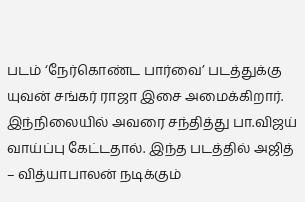படம் ‘நேர்கொண்ட பார்வை’ படத்துக்கு யுவன் சங்கர் ராஜா இசை அமைக்கிறார். இந்நிலையில் அவரை சந்தித்து பா.விஜய் வாய்ப்பு கேட்டதால். இந்த படத்தில் அஜித் – வித்யாபாலன் நடிக்கும்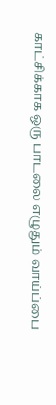காட்சிக்காக ஒரு பாடலை எழுதும் வாய்ப்பை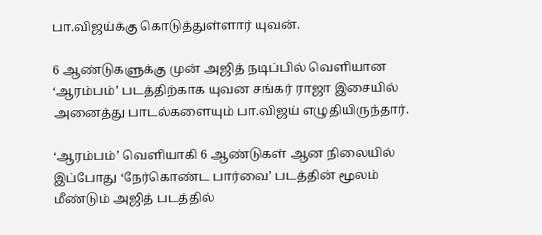பா.விஜய்க்கு கொடுத்துள்ளார் யுவன்.

6 ஆண்டுகளுக்கு முன் அஜித் நடிப்பில் வெளியான ‘ஆரம்பம்’ படத்திற்காக யுவன சங்கர் ராஜா இசையில் அனைத்து பாடல்களையும் பா.விஜய் எழுதியிருந்தார்.

‘ஆரம்பம்’ வெளியாகி 6 ஆண்டுகள் ஆன நிலையில் இப்போது ‘நேர்கொண்ட பார்வை’ படத்தின் மூலம் மீண்டும் அஜித் படத்தில்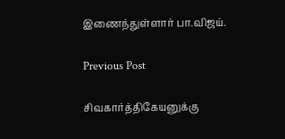இணைந்துள்ளார் பா.விஜய்.

Previous Post

சிவகார்த்திகேயனுக்கு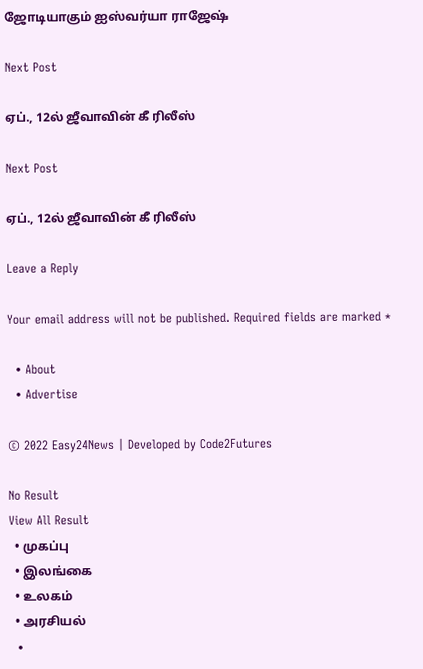ஜோடியாகும் ஐஸ்வர்யா ராஜேஷ்

Next Post

ஏப்., 12ல் ஜீவாவின் கீ ரிலீஸ்

Next Post

ஏப்., 12ல் ஜீவாவின் கீ ரிலீஸ்

Leave a Reply

Your email address will not be published. Required fields are marked *

  • About
  • Advertise

© 2022 Easy24News | Developed by Code2Futures

No Result
View All Result
  • முகப்பு
  • இலங்கை
  • உலகம்
  • அரசியல்
  •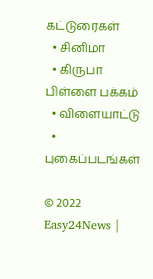கட்டுரைகள்
  • சினிமா
  • கிருபா பிள்ளை பக்கம்
  • விளையாட்டு
  • புகைப்படங்கள்

© 2022 Easy24News |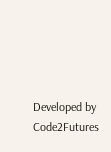Developed by Code2Futures